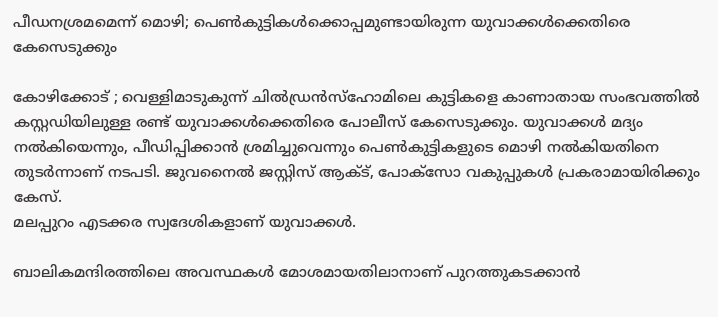പീഡനശ്രമമെന്ന് മൊഴി; പെണ്‍കുട്ടികള്‍ക്കൊപ്പമുണ്ടായിരുന്ന യുവാക്കള്‍ക്കെതിരെ കേസെടുക്കും

കോഴിക്കോട് ; വെള്ളിമാടുകുന്ന് ചില്‍ഡ്രന്‍സ്‌ഹോമിലെ കുട്ടികളെ കാണാതായ സംഭവത്തില്‍ കസ്റ്റഡിയിലുള്ള രണ്ട് യുവാക്കള്‍ക്കെതിരെ പോലീസ് കേസെടുക്കും. യുവാക്കള്‍ മദ്യം നല്‍കിയെന്നും, പീഡിപ്പിക്കാന്‍ ശ്രമിച്ചുവെന്നും പെണ്‍കുട്ടികളുടെ മൊഴി നല്‍കിയതിനെ തുടര്‍ന്നാണ് നടപടി. ജുവനൈല്‍ ജസ്റ്റിസ് ആക്ട്, പോക്‌സോ വകുപ്പുകള്‍ പ്രകരാമായിരിക്കും കേസ്.
മലപ്പുറം എടക്കര സ്വദേശികളാണ് യുവാക്കള്‍.

ബാലികമന്ദിരത്തിലെ അവസ്ഥകള്‍ മോശമായതിലാനാണ് പുറത്തുകടക്കാന്‍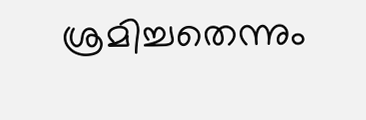ശ്രമിച്ചതെന്നും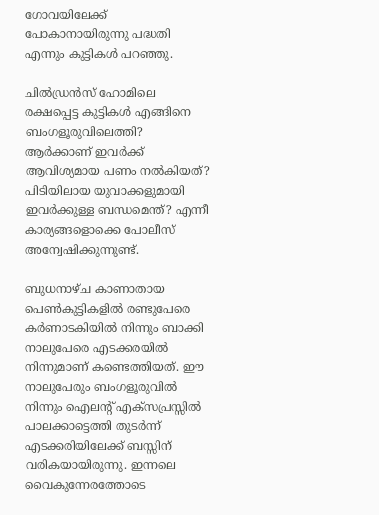ഗോവയിലേക്ക് പോകാനായിരുന്നു പദ്ധതി എന്നും കുട്ടികള്‍ പറഞ്ഞു.

ചില്‍ഡ്രന്‍സ് ഹോമിലെ രക്ഷപ്പെട്ട കുട്ടികള്‍ എങ്ങിനെ ബംഗളൂരുവിലെത്തി? ആര്‍ക്കാണ് ഇവര്‍ക്ക് ആവിശ്യമായ പണം നല്‍കിയത്? പിടിയിലായ യുവാക്കളുമായി ഇവര്‍ക്കുള്ള ബന്ധമെന്ത്? എന്നീ കാര്യങ്ങളൊക്കെ പോലീസ് അന്വേഷിക്കുന്നുണ്ട്.

ബുധനാഴ്ച കാണാതായ പെണ്‍കുട്ടികളില്‍ രണ്ടുപേരെ കര്‍ണാടകിയില്‍ നിന്നും ബാക്കി നാലുപേരെ എടക്കരയില്‍ നിന്നുമാണ് കണ്ടെത്തിയത്. ഈ നാലുപേരും ബംഗളൂരുവില്‍ നിന്നും ഐലന്റ് എക്‌സപ്രസ്സില്‍ പാലക്കാട്ടെത്തി തുടര്‍ന്ന് എടക്കരിയിലേക്ക് ബസ്സിന് വരികയായിരുന്നു. ഇന്നലെ വൈകുന്നേരത്തോടെ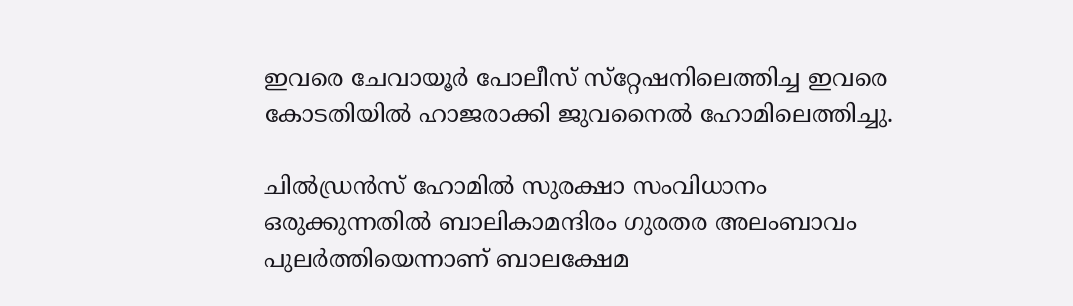ഇവരെ ചേവായൂര്‍ പോലീസ് സ്‌റ്റേഷനിലെത്തിച്ച ഇവരെ കോടതിയില്‍ ഹാജരാക്കി ജുവനൈല്‍ ഹോമിലെത്തിച്ചു.

ചില്‍ഡ്രന്‍സ് ഹോമില്‍ സുരക്ഷാ സംവിധാനം ഒരുക്കുന്നതില്‍ ബാലികാമന്ദിരം ഗുരതര അലംബാവം പുലര്‍ത്തിയെന്നാണ് ബാലക്ഷേമ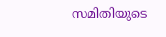സമിതിയുടെ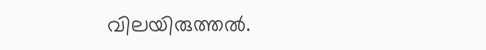വിലയിരുത്തല്‍.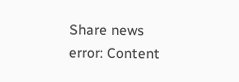Share news
error: Content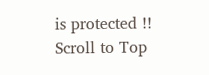is protected !!
Scroll to Top